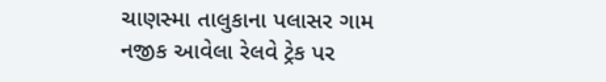ચાણસ્મા તાલુકાના પલાસર ગામ નજીક આવેલા રેલવે ટ્રેક પર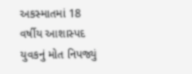અકસ્માતમાં 18 વર્ષીય આશાસ્પદ યુવકનું મોત નિપજ્યું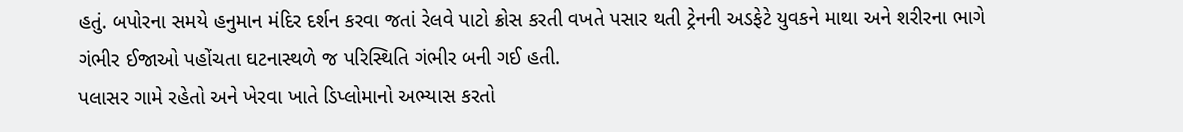હતું. બપોરના સમયે હનુમાન મંદિર દર્શન કરવા જતાં રેલવે પાટો ક્રોસ કરતી વખતે પસાર થતી ટ્રેનની અડફેટે યુવકને માથા અને શરીરના ભાગે ગંભીર ઈજાઓ પહોંચતા ઘટનાસ્થળે જ પરિસ્થિતિ ગંભીર બની ગઈ હતી.
પલાસર ગામે રહેતો અને ખેરવા ખાતે ડિપ્લોમાનો અભ્યાસ કરતો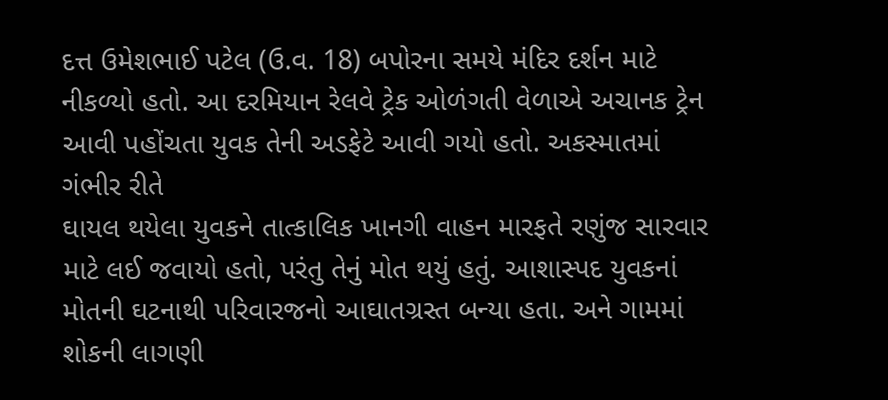દત્ત ઉમેશભાઈ પટેલ (ઉ.વ. 18) બપોરના સમયે મંદિર દર્શન માટે નીકળ્યો હતો. આ દરમિયાન રેલવે ટ્રેક ઓળંગતી વેળાએ અચાનક ટ્રેન આવી પહોંચતા યુવક તેની અડફેટે આવી ગયો હતો. અકસ્માતમાં ગંભીર રીતે
ઘાયલ થયેલા યુવકને તાત્કાલિક ખાનગી વાહન મારફતે રણુંજ સારવાર માટે લઈ જવાયો હતો, પરંતુ તેનું મોત થયું હતું. આશાસ્પદ યુવકનાં મોતની ઘટનાથી પરિવારજનો આઘાતગ્રસ્ત બન્યા હતા. અને ગામમાં શોકની લાગણી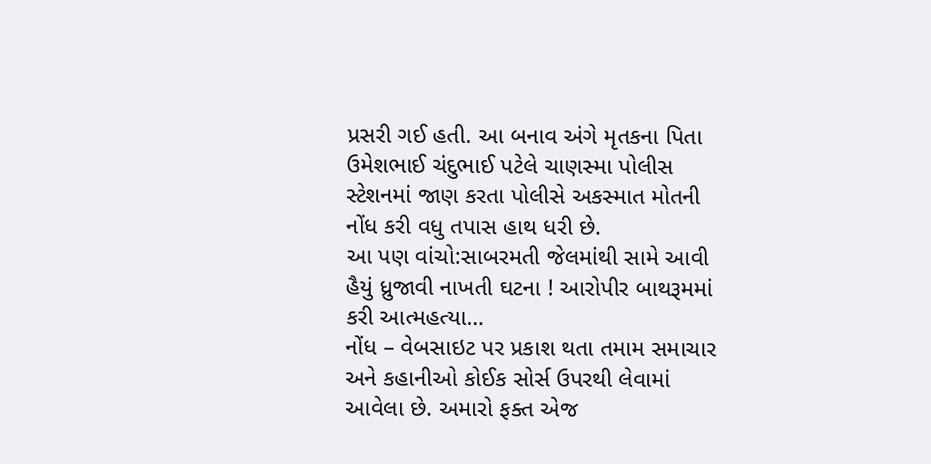પ્રસરી ગઈ હતી. આ બનાવ અંગે મૃતકના પિતા ઉમેશભાઈ ચંદુભાઈ પટેલે ચાણસ્મા પોલીસ સ્ટેશનમાં જાણ કરતા પોલીસે અકસ્માત મોતની નોંધ કરી વધુ તપાસ હાથ ધરી છે.
આ પણ વાંચો:સાબરમતી જેલમાંથી સામે આવી હૈયું ધ્રુજાવી નાખતી ઘટના ! આરોપીર બાથરૂમમાં કરી આત્મહત્યા…
નોંધ – વેબસાઇટ પર પ્રકાશ થતા તમામ સમાચાર અને કહાનીઓ કોઈક સોર્સ ઉપરથી લેવામાં આવેલા છે. અમારો ફક્ત એજ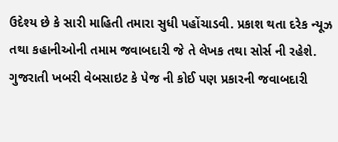ઉદેશ્ય છે કે સારી માહિતી તમારા સુધી પહોંચાડવી. પ્રકાશ થતા દરેક ન્યૂઝ તથા કહાનીઓની તમામ જવાબદારી જે તે લેખક તથા સોર્સ ની રહેશે. ગુજરાતી ખબરી વેબસાઇટ કે પેજ ની કોઈ પણ પ્રકારની જવાબદારી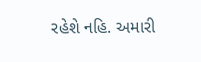રહેશે નહિ. અમારી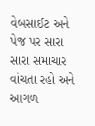વેબસાઈટ અને પેજ પર સારા સારા સમાચાર વાંચતા રહો અને આગળ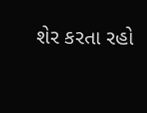શેર કરતા રહો